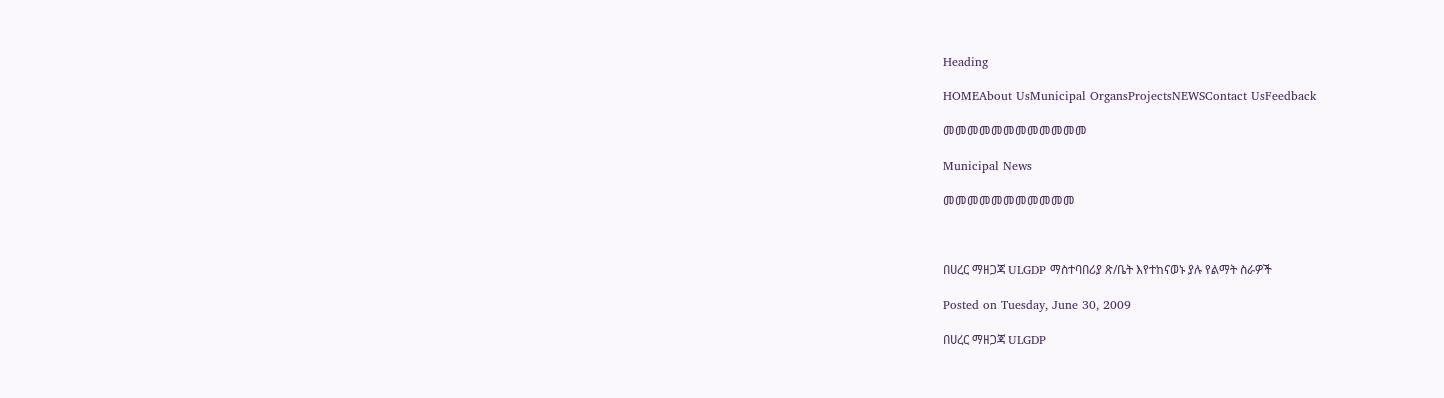Heading

HOMEAbout UsMunicipal OrgansProjectsNEWSContact UsFeedback

መመመመመመመመመመመመ

Municipal News

መመመመመመመመመመመ



በሀረር ማዘጋጃ ULGDP ማስተባበሪያ ጽ/ቤት እየተከናወኑ ያሉ የልማት ስራዎች

Posted on Tuesday, June 30, 2009

በሀረር ማዘጋጃ ULGDP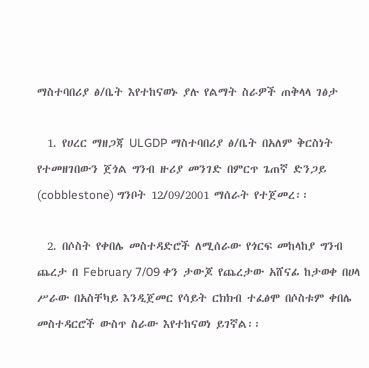ማስተባበሪያ ፅ/ቤት እየተከናወኑ ያሉ የልማት ስራዎች ጠቅላላ ገፅታ

  1. የሀረር ማዘጋጃ ULGDP ማስተባበሪያ ፅ/ቤት በአለም ቅርስነት የተመዘገበውን ጀጎል ግንብ ዙሪያ መንገድ በምርጥ ጌጠኛ ድንጋይ (cobblestone) ግንቦት 12/09/2001 ማሰራት የተጀመረ፡፡

  2. በሶስት የቀበሌ መስተዳድሮች ለሚሰራው የጎርፍ መከላከያ ግንብ ጨረታ በ February 7/09 ቀን ታውጆ የጨረታው አሸናፊ ከታወቀ በሀላ ሥራው በአስቸካይ እንዲጀመር የሳይት ርክክብ ተፈፅሞ በሶስቱም ቀበሌ መስተዳርሮች ውስጥ ስራው እየተከናወነ ይገኛል፡፡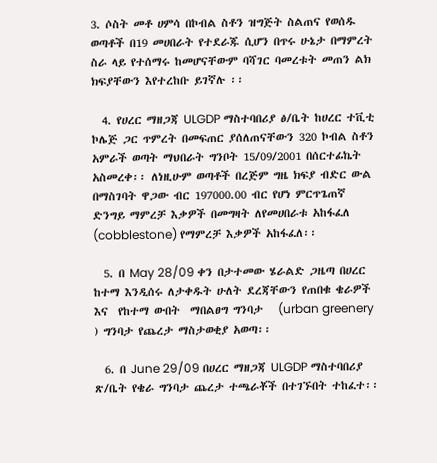3. ሶስት መቶ ሀምሳ በኮብል ስቶን ዝግጅት ስልጠና የወሰዱ ወጣቶች በ19 መሀበራት የተደራጁ ሲሆን በጥሩ ሁኔታ በማምረት ስራ ላይ የተሰማሩ ከመሆናቸውም ባሻገር ባመረቱት መጠን ልክ ክፍያቸውን እየተረከቡ ይገኛሉ ፡፡

  4. የሀረር ማዘጋጃ ULGDP ማስተባበሪያ ፅ/ቤት ከሀረር ተቪቲ ኮሌጅ ጋር ጥምረት በመፍጠር ያሰለጠናቸውን 320 ኮብል ስቶን አምራች ወጣት ማህበራት ግንቦት 15/09/2001 በሰርተፊኬት አስመረቀ፡፡ ለነዚሁም ወጣቶች በረጅም ግዜ ክፍያ ብድር ውል በማስገባት ዋጋው ብር 197000.00 ብር የሆነ ምርጥጌጠኛ ድንግይ ማምረቻ እቃዎች በመግዛት ለየመሀበራቱ አከፋፈለ (cobblestone) የማምረቻ እቃዎች አከፋፈለ፡፡

  5. በ May 28/09 ቀን በታተመው ሄራልድ ጋዜጣ በሀረር ከተማ እንዲሰሩ ለታቀዱት ሁለት ደረጃቸውን የጠበቁ ቄራዎች እና  የከተማ ውበት  ማበልፀግ ግንባታ   (urban greenery ) ግንባታ የጨረታ ማስታወቂያ አወጣ፡፡

  6. በ June 29/09 በሀረር ማዘጋጃ ULGDP ማስተባበሪያ ጽ/ቤት የቄራ ግንባታ ጨረታ ተጫራቾች በተገኙበት ተከፈተ፡፡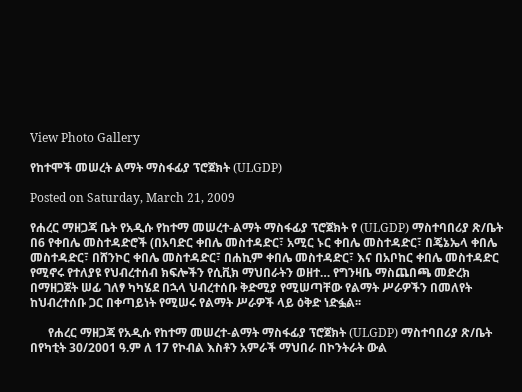View Photo Gallery

የከተሞች መሠረት ልማት ማስፋፊያ ፕሮጀክት (ULGDP)

Posted on Saturday, March 21, 2009

የሐረር ማዘጋጃ ቤት የአዲሱ የከተማ መሠረተ-ልማት ማስፋፊያ ፕሮጀክት የ (ULGDP) ማስተባበሪያ ጽ/ቤት በ6 የቀበሌ መስተዳድሮች (በአባድር ቀበሌ መስተዳድር፣ አሚር ኑር ቀበሌ መስተዳድር፣ በጄኔኤላ ቀበሌ መስተዳድር፣ በሸንኮር ቀበሌ መስተዳድር፣ በሐኪም ቀበሌ መስተዳድር፣ እና በአቦከር ቀበሌ መስተዳድር የሚኖሩ የተለያዩ የህብረተሰብ ክፍሎችን የሲቪክ ማህበራትን ወዘተ… የግንዛቤ ማስጨበጫ መድረክ በማዘጋጀት ሠፊ ገለፃ ካካሄደ በኋላ ህብረተሰቡ ቅድሚያ የሚሠጣቸው የልማት ሥራዎችን በመለየት ከህብረተሰቡ ጋር በቀጣይነት የሚሠሩ የልማት ሥራዎች ላይ ዕቅድ ነድፏል፡፡

      የሐረር ማዘጋጃ የአዲሱ የከተማ መሠረተ-ልማት ማስፋፊያ ፕሮጀክት (ULGDP) ማስተባበሪያ ጽ/ቤት በየካቲት 30/2001 ዓ.ም ለ 17 የኮብል እስቶን አምራች ማህበራ በኮንትራት ውል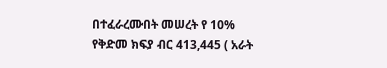በተፈራረሙበት መሠረት የ 10% የቅድመ ክፍያ ብር 413,445 ( አራት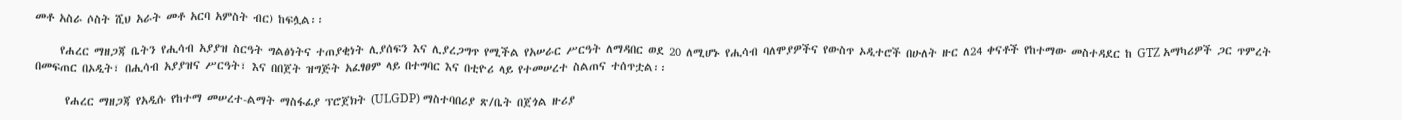መቶ አስራ ሶስት ሺህ አራት መቶ አርባ አምስት ብር) ከፍሏል፡፡

     የሐረር ማዘጋጃ ቤትን የሒሳብ አያያዝ ስርዓት ግልፅነትና ተጠያቂነት ሊያሰፍን እና ሊያረጋግጥ የሚችል የአሠራር ሥርዓት ለማዳበር ወደ 20 ለሚሆኑ የሒሳብ ባለሞያዎችና የውስጥ ኦዲተሮች በሁለት ዙር ለ24 ቀናቶች የከተማው መስተዳደር ከ GTZ አማካሪዎች ጋር ጥምረት በመፍጠር በኦዲት፣ በሒሳብ አያያዝና ሥርዓት፣ እና በበጀት ዝግጅት አፈፃፀም ላይ በተግባር እና በቲዮሪ ላይ የተመሠረተ ስልጠና ተሰጥቷል፡፡

      የሐረር ማዘጋጃ የአዲሱ የከተማ መሠረተ-ልማት ማስፋፊያ ፕሮጀክት (ULGDP) ማስተባበሪያ ጽ/ቤት በጀጎል ዙሪያ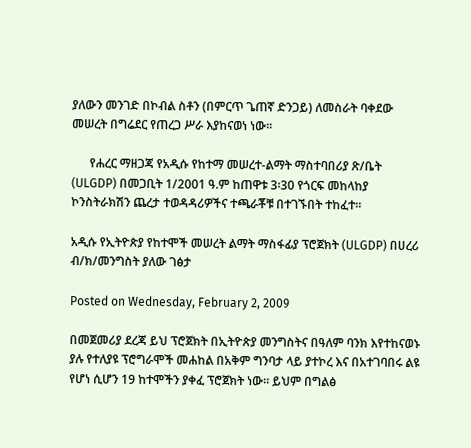ያለውን መንገድ በኮብል ስቶን (በምርጥ ጌጠኛ ድንጋይ) ለመስራት ባቀደው መሠረት በግሬደር የጠረጋ ሥራ እያከናወነ ነው፡፡

      የሐረር ማዘጋጃ የአዲሱ የከተማ መሠረተ-ልማት ማስተባበሪያ ጽ/ቤት (ULGDP) በመጋቢት 1/2001 ዓ.ም ከጠዋቱ 3፡30 የጎርፍ መከላከያ ኮንስትራክሽን ጨረታ ተወዳዳሪዎችና ተጫራቾቹ በተገኙበት ተከፈተ፡፡

አዲሱ የኢትዮጵያ የከተሞች መሠረት ልማት ማስፋፊያ ፕሮጀክት (ULGDP) በሀረሪ ብ/ክ/መንግስት ያለው ገፅታ

Posted on Wednesday, February 2, 2009

በመጀመሪያ ደረጃ ይህ ፕሮጀክት በኢትዮጵያ መንግስትና በዓለም ባንክ እየተከናወኑ ያሉ የተለያዩ ፕሮግራሞች መሐከል በአቅም ግንባታ ላይ ያተኮረ እና በአተገባበሩ ልዩ  የሆነ ሲሆን 19 ከተሞችን ያቀፈ ፕሮጀክት ነው፡፡ ይህም በግልፅ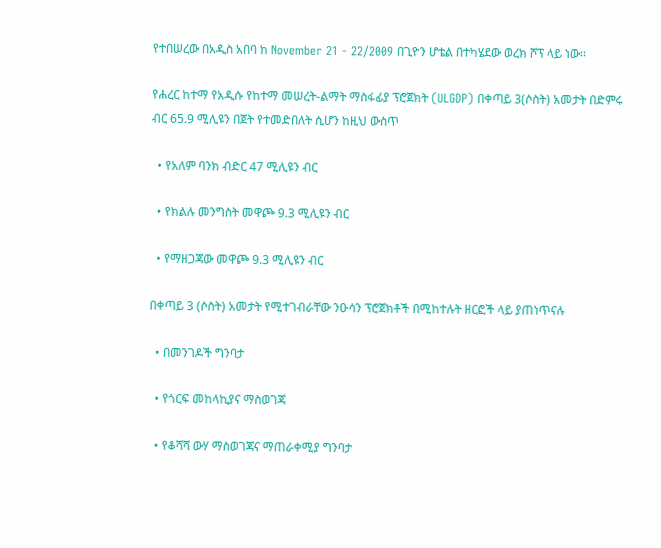የተበሠረው በአዲስ አበባ ከ November 21 - 22/2009 በጊዮን ሆቴል በተካሄደው ወረክ ሾፕ ላይ ነው፡፡

የሐረር ከተማ የአዲሱ የከተማ መሠረት-ልማት ማስፋፊያ ፕሮጀክት (ULGDP) በቀጣይ 3(ሶስት) አመታት በድምሩ ብር 65.9 ሚሊዩን በጀት የተመድበለት ሲሆን ከዚህ ውስጥ

  • የአለም ባንክ ብድር 47 ሚሊዩን ብር

  • የክልሉ መንግስት መዋጮ 9.3 ሚሊዩን ብር

  • የማዘጋጃው መዋጮ 9.3 ሚሊዩን ብር

በቀጣይ 3 (ሶስት) አመታት የሚተገብራቸው ንዑሳን ፕሮጀክቶች በሚከተሉት ዘርፎች ላይ ያጠነጥናሉ

  • በመንገዶች ግንባታ

  • የጎርፍ መከላኪያና ማስወገጃ

  • የቆሻሻ ውሃ ማስወገጃና ማጠራቀሚያ ግንባታ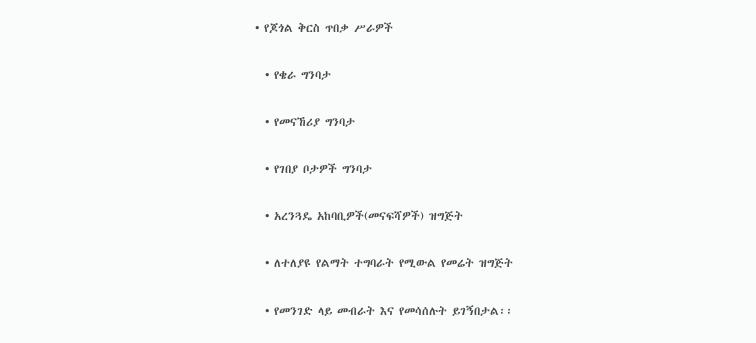• የጆጎል ቅርስ ጥበቃ ሥራዎች

  • የቄራ ግንባታ

  • የመናኸሪያ ግንባታ

  • የገበያ ቦታዎች ግንባታ

  • አረንጓዴ አከባቢዎች(መናፍሻዎች) ዝግጅት

  • ለተለያዩ የልማት ተግባራት የሚውል የመሬት ዝግጅት

  • የመንገድ ላይ መብራት እና የመሳሰሉት ይገኝበታል፡፡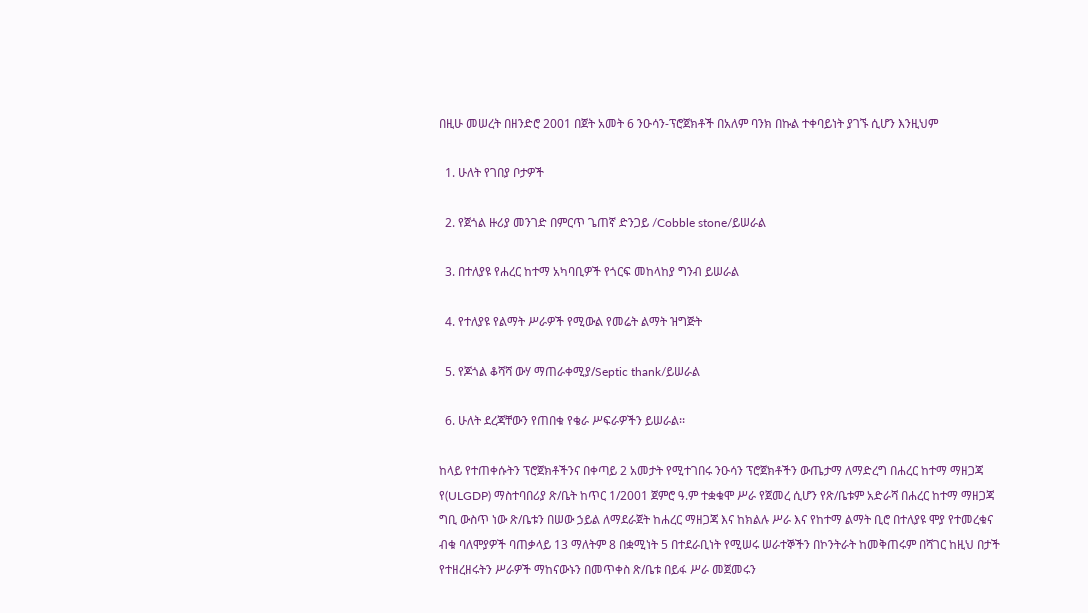በዚሁ መሠረት በዘንድሮ 2001 በጀት አመት 6 ንዑሳን-ፕሮጀክቶች በአለም ባንክ በኩል ተቀባይነት ያገኙ ሲሆን እንዚህም

  1. ሁለት የገበያ ቦታዎች

  2. የጀጎል ዙሪያ መንገድ በምርጥ ጌጠኛ ድንጋይ /Cobble stone/ይሠራል

  3. በተለያዩ የሐረር ከተማ አካባቢዎች የጎርፍ መከላከያ ግንብ ይሠራል

  4. የተለያዩ የልማት ሥራዎች የሚውል የመሬት ልማት ዝግጅት

  5. የጆጎል ቆሻሻ ውሃ ማጠራቀሚያ/Septic thank/ይሠራል

  6. ሁለት ደረጃቸውን የጠበቁ የቄራ ሥፍራዎችን ይሠራል፡፡

ከላይ የተጠቀሱትን ፕሮጀክቶችንና በቀጣይ 2 አመታት የሚተገበሩ ንዑሳን ፕሮጀክቶችን ውጤታማ ለማድረግ በሐረር ከተማ ማዘጋጃ የ(ULGDP) ማስተባበሪያ ጽ/ቤት ከጥር 1/2001 ጀምሮ ዓ.ም ተቋቁሞ ሥራ የጀመረ ሲሆን የጽ/ቤቱም አድራሻ በሐረር ከተማ ማዘጋጃ ግቢ ውስጥ ነው ጽ/ቤቱን በሠው ኃይል ለማደራጀት ከሐረር ማዘጋጃ እና ከክልሉ ሥራ እና የከተማ ልማት ቢሮ በተለያዩ ሞያ የተመረቁና ብቁ ባለሞያዎች ባጠቃላይ 13 ማለትም 8 በቋሚነት 5 በተደራቢነት የሚሠሩ ሠራተኞችን በኮንትራት ከመቅጠሩም በሻገር ከዚህ በታች የተዘረዘሩትን ሥራዎች ማከናውኑን በመጥቀስ ጽ/ቤቱ በይፋ ሥራ መጀመሩን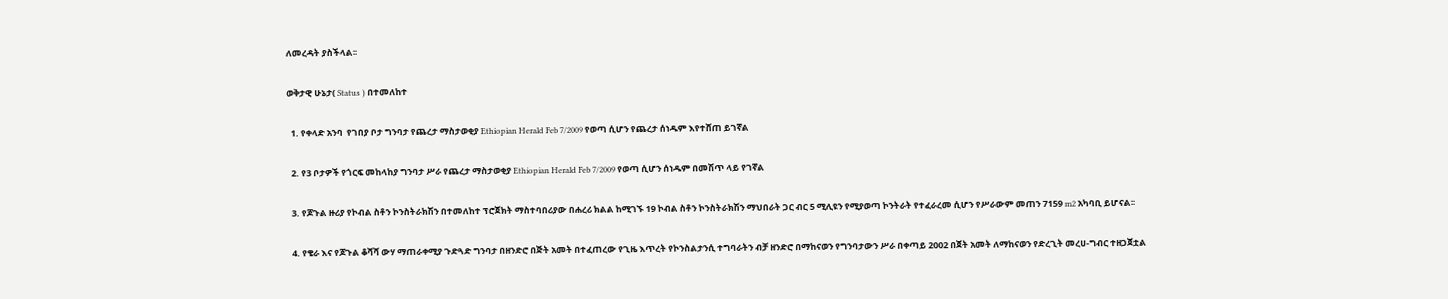ለመረዳት ያስችላል፡፡

ወቅታዊ ሁኔታ( Status ) በተመለከተ

  1. የቀላድ አንባ  የገበያ ቦታ ግንባታ የጨረታ ማስታወቂያ Ethiopian Herald Feb 7/2009 የወጣ ሲሆን የጨረታ ሰነዱም እየተሸጠ ይገኛል

  2. የ3 ቦታዎች የጎርፍ መከላከያ ግንባታ ሥራ የጨረታ ማስታወቂያ Ethiopian Herald Feb 7/2009 የወጣ ሲሆን ሰነዱም በመሽጥ ላይ የገኛል

  3. የጆጉል ዙሪያ የኮብል ስቶን ኮንስትራክሽን በተመለከተ ፕሮጀክት ማስተባበሪያው በሐረሪ ክልል ከሚገኙ 19 ኮብል ስቶን ኮንስትራክሽን ማህበራት ጋር ብር 5 ሚሊዩን የሚያወጣ ኮንትራት የተፈራረመ ሲሆን የሥራውም መጠን 7159 m2 አካባቢ ይሆናል፡፡

  4. የቄራ እና የጆጉል ቆሻሻ ውሃ ማጠራቀሚያ ጉድጓድ ግንባታ በዘንድሮ በጅት አመት በተፈጠረው የጊዜ እጥረት የኮንስልታንሲ ተግባራትን ብቻ ዘንድሮ በማከናወን የግንባታውን ሥራ በቀጣይ 2002 በጀት አመት ለማከናወን የድረጊት መረሀ-ግብር ተዘጋጀቷል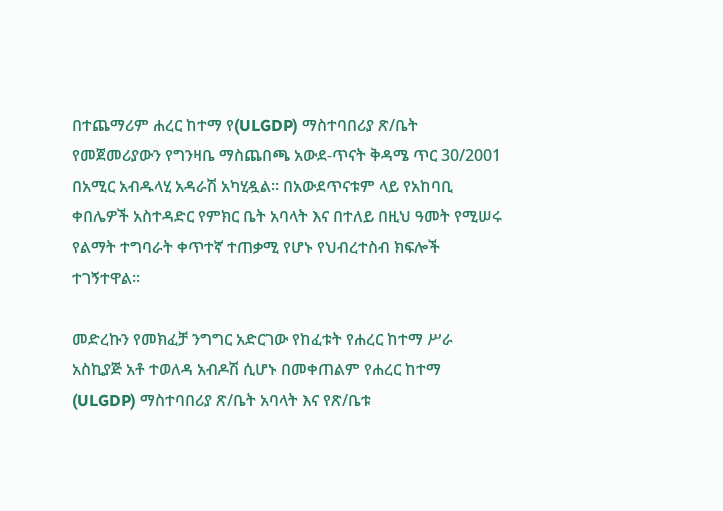በተጨማሪም ሐረር ከተማ የ(ULGDP) ማስተባበሪያ ጽ/ቤት የመጀመሪያውን የግንዛቤ ማስጨበጫ አውደ-ጥናት ቅዳሜ ጥር 30/2001 በአሚር አብዱላሂ አዳራሽ አካሂዷል፡፡ በአውደጥናቱም ላይ የአከባቢ ቀበሌዎች አስተዳድር የምክር ቤት አባላት እና በተለይ በዚህ ዓመት የሚሠሩ የልማት ተግባራት ቀጥተኛ ተጠቃሚ የሆኑ የህብረተስብ ክፍሎች ተገኝተዋል፡፡

መድረኩን የመክፈቻ ንግግር አድርገው የከፈቱት የሐረር ከተማ ሥራ አስኪያጅ አቶ ተወለዳ አብዶሽ ሲሆኑ በመቀጠልም የሐረር ከተማ (ULGDP) ማስተባበሪያ ጽ/ቤት አባላት እና የጽ/ቤቱ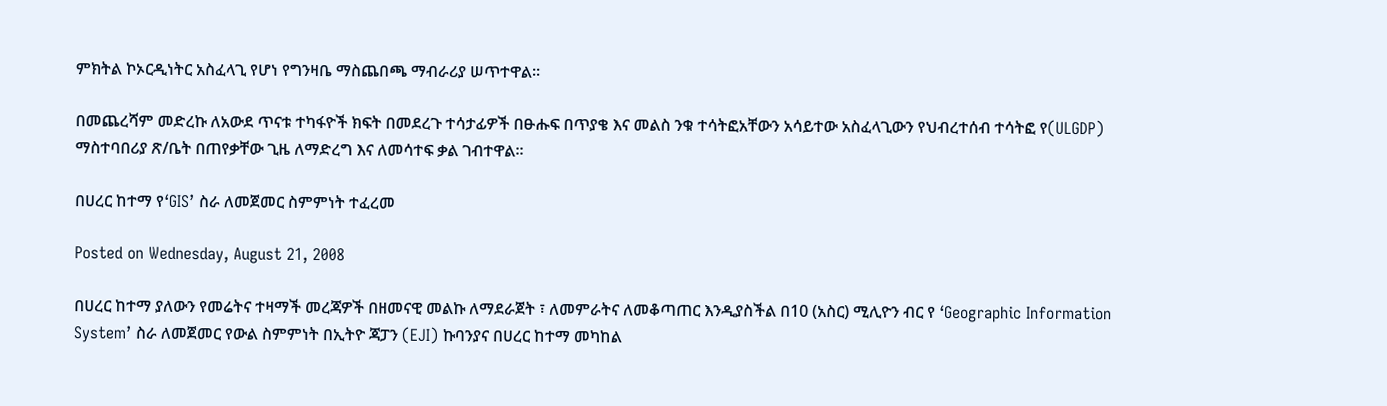ምክትል ኮኦርዲነትር አስፈላጊ የሆነ የግንዛቤ ማስጨበጫ ማብራሪያ ሠጥተዋል፡፡

በመጨረሻም መድረኩ ለአውደ ጥናቱ ተካፋዮች ክፍት በመደረጉ ተሳታፊዎች በፁሑፍ በጥያቄ እና መልስ ንቁ ተሳትፎአቸውን አሳይተው አስፈላጊውን የህብረተሰብ ተሳትፎ የ(ULGDP) ማስተባበሪያ ጽ/ቤት በጠየቃቸው ጊዜ ለማድረግ እና ለመሳተፍ ቃል ገብተዋል፡፡

በሀረር ከተማ የ‘GIS’ ስራ ለመጀመር ስምምነት ተፈረመ

Posted on Wednesday, August 21, 2008

በሀረር ከተማ ያለውን የመሬትና ተዛማች መረጃዎች በዘመናዊ መልኩ ለማደራጀት ፣ ለመምራትና ለመቆጣጠር እንዲያስችል በ10 (አስር) ሚሊዮን ብር የ ‘Geographic Information System’ ስራ ለመጀመር የውል ስምምነት በኢትዮ ጃፓን (EJI) ኩባንያና በሀረር ከተማ መካከል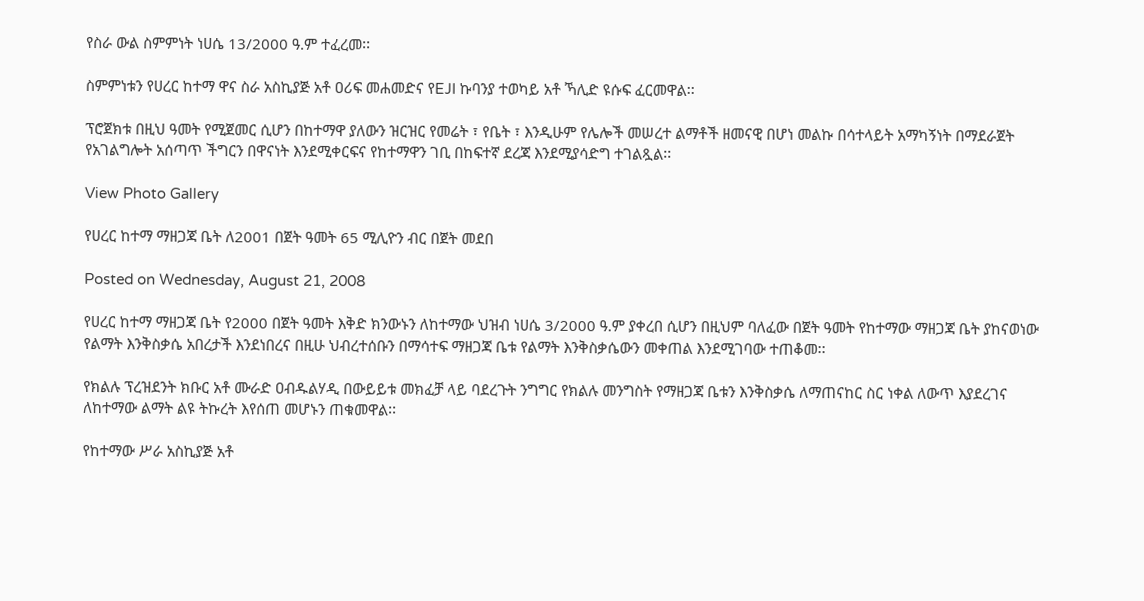የስራ ውል ስምምነት ነሀሴ 13/2000 ዓ.ም ተፈረመ፡፡

ስምምነቱን የሀረር ከተማ ዋና ስራ አስኪያጅ አቶ ዐሪፍ መሐመድና የEJI ኩባንያ ተወካይ አቶ ኻሊድ ዩሱፍ ፈርመዋል፡፡

ፕሮጀክቱ በዚህ ዓመት የሚጀመር ሲሆን በከተማዋ ያለውን ዝርዝር የመሬት ፣ የቤት ፣ እንዲሁም የሌሎች መሠረተ ልማቶች ዘመናዊ በሆነ መልኩ በሳተላይት አማካኝነት በማደራጀት የአገልግሎት አሰጣጥ ችግርን በዋናነት እንደሚቀርፍና የከተማዋን ገቢ በከፍተኛ ደረጃ እንደሚያሳድግ ተገልጿል፡፡

View Photo Gallery

የሀረር ከተማ ማዘጋጃ ቤት ለ2001 በጀት ዓመት 65 ሚሊዮን ብር በጀት መደበ

Posted on Wednesday, August 21, 2008

የሀረር ከተማ ማዘጋጃ ቤት የ2000 በጀት ዓመት እቅድ ክንውኑን ለከተማው ህዝብ ነሀሴ 3/2000 ዓ.ም ያቀረበ ሲሆን በዚህም ባለፈው በጀት ዓመት የከተማው ማዘጋጃ ቤት ያከናወነው የልማት እንቅስቃሴ አበረታች እንደነበረና በዚሁ ህብረተሰቡን በማሳተፍ ማዘጋጃ ቤቱ የልማት እንቅስቃሴውን መቀጠል እንደሚገባው ተጠቆመ፡፡

የክልሉ ፕረዝደንት ክቡር አቶ ሙራድ ዐብዱልሃዲ በውይይቱ መክፈቻ ላይ ባደረጉት ንግግር የክልሉ መንግስት የማዘጋጃ ቤቱን እንቅስቃሴ ለማጠናከር ስር ነቀል ለውጥ እያደረገና ለከተማው ልማት ልዩ ትኩረት እየሰጠ መሆኑን ጠቁመዋል፡፡

የከተማው ሥራ አስኪያጅ አቶ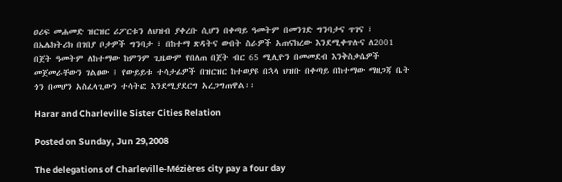ዐሪፍ መሐመድ ዝርዝር ሪፖርቱን ለህዝብ ያቀረቡ ሲሆን በቀጣይ ዓመትም በመንገድ ግንባታና ጥገና ፣ በኤሌክትሪክ በገበያ ቦታዎች ግንባታ ፣ በከተማ ጽዳትና ውበት ስራዎች አጠናክረው እንደሚቀጥሉና ለ2001 በጀት ዓመትም ለከተማው ከምንም ጊዜውም የበለጠ በጀት ብር 65 ሚሊዮን በመመደብ እንቅስቃሴዎች መጀመራቸውን ገልፀው ፤ የውይይቱ ተሳታፊዎች በዝርዝር ከተወያዩ በኋላ ህዝቡ በቀጣይ በከተማው ማዘጋጃ ቤት ጎን በመሆን አስፈላጊውን ተሳትፎ እንደሚያደርግ አረጋግጠዋል፡፡

Harar and Charleville Sister Cities Relation

Posted on Sunday, Jun 29,2008

The delegations of Charleville-Mézières city pay a four day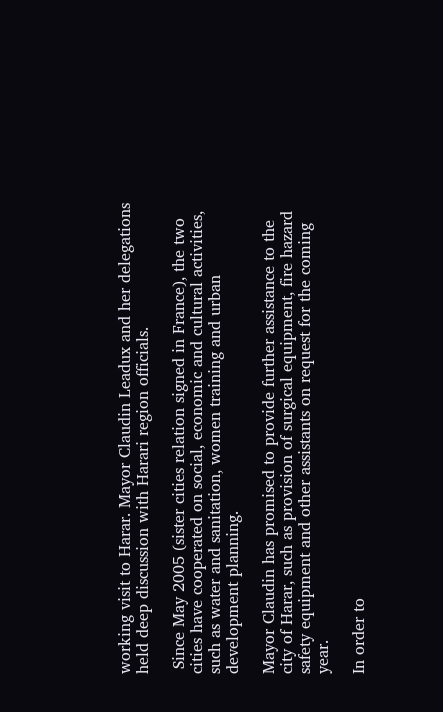working visit to Harar. Mayor Claudin Leadux and her delegations held deep discussion with Harari region officials.

 Since May 2005 (sister cities relation signed in France), the two cities have cooperated on social, economic and cultural activities, such as water and sanitation, women training and urban development planning.

Mayor Claudin has promised to provide further assistance to the city of Harar, such as provision of surgical equipment, fire hazard safety equipment and other assistants on request for the coming year.

In order to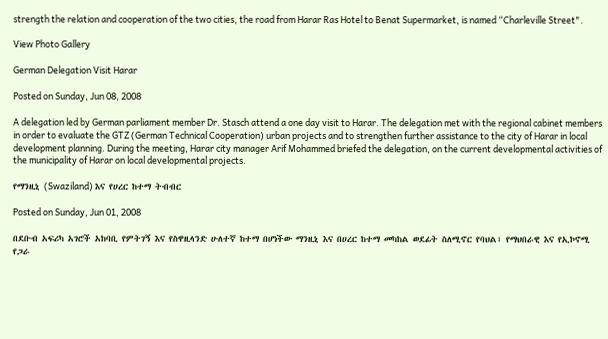strength the relation and cooperation of the two cities, the road from Harar Ras Hotel to Benat Supermarket, is named “Charleville Street".

View Photo Gallery

German Delegation Visit Harar

Posted on Sunday, Jun 08, 2008

A delegation led by German parliament member Dr. Stasch attend a one day visit to Harar. The delegation met with the regional cabinet members in order to evaluate the GTZ (German Technical Cooperation) urban projects and to strengthen further assistance to the city of Harar in local development planning. During the meeting, Harar city manager Arif Mohammed briefed the delegation, on the current developmental activities of the municipality of Harar on local developmental projects.

የማንዚኒ (Swaziland) እና የሀረር ከተማ ትብብር

Posted on Sunday, Jun 01, 2008

በደቡብ አፍሪካ አገሮች አከባቢ የምትገኝ እና የስዋዚላንድ ሁለተኛ ከተማ በሆነችው ማንዚኒ እና በሀረር ከተማ መካከል ወደፊት ስለሚኖር የባህል፣ የማህበራዊ እና የኢኮኖሚ የጋራ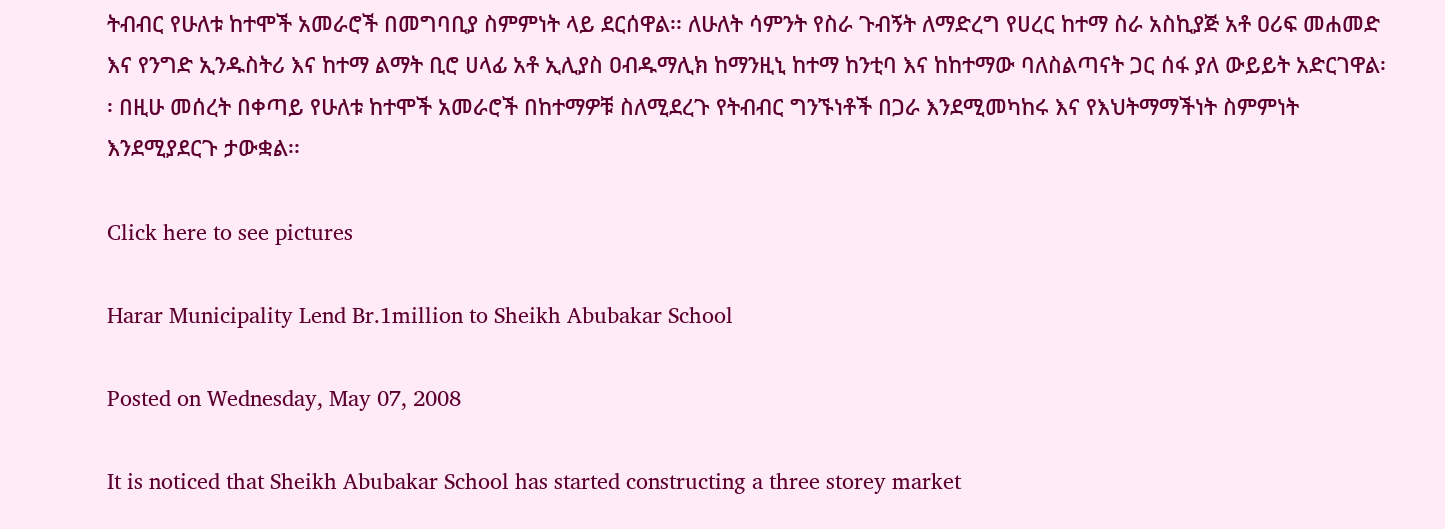ትብብር የሁለቱ ከተሞች አመራሮች በመግባቢያ ስምምነት ላይ ደርሰዋል፡፡ ለሁለት ሳምንት የስራ ጉብኝት ለማድረግ የሀረር ከተማ ስራ አስኪያጅ አቶ ዐሪፍ መሐመድ እና የንግድ ኢንዱስትሪ እና ከተማ ልማት ቢሮ ሀላፊ አቶ ኢሊያስ ዐብዱማሊክ ከማንዚኒ ከተማ ከንቲባ እና ከከተማው ባለስልጣናት ጋር ሰፋ ያለ ውይይት አድርገዋል፡፡ በዚሁ መሰረት በቀጣይ የሁለቱ ከተሞች አመራሮች በከተማዎቹ ስለሚደረጉ የትብብር ግንኙነቶች በጋራ እንደሚመካከሩ እና የእህትማማችነት ስምምነት እንደሚያደርጉ ታውቋል፡፡

Click here to see pictures

Harar Municipality Lend Br.1million to Sheikh Abubakar School

Posted on Wednesday, May 07, 2008

It is noticed that Sheikh Abubakar School has started constructing a three storey market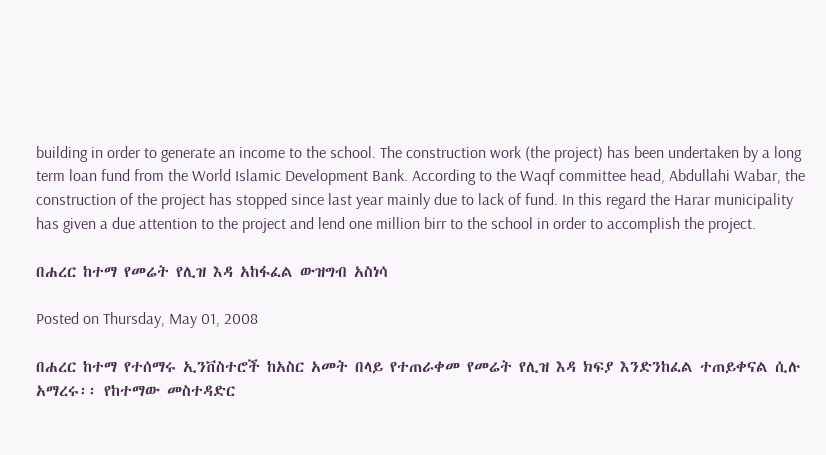building in order to generate an income to the school. The construction work (the project) has been undertaken by a long term loan fund from the World Islamic Development Bank. According to the Waqf committee head, Abdullahi Wabar, the construction of the project has stopped since last year mainly due to lack of fund. In this regard the Harar municipality has given a due attention to the project and lend one million birr to the school in order to accomplish the project.

በሐረር ከተማ የመሬት የሊዝ እዳ አከፋፈል ውዝግብ አስነሳ

Posted on Thursday, May 01, 2008

በሐረር ከተማ የተሰማሩ ኢንቨስተሮች ከአስር አመት በላይ የተጠራቀመ የመሬት የሊዝ እዳ ክፍያ እንድንከፈል ተጠይቀናል ሲሉ አማረሩ፡፡ የከተማው መስተዳድር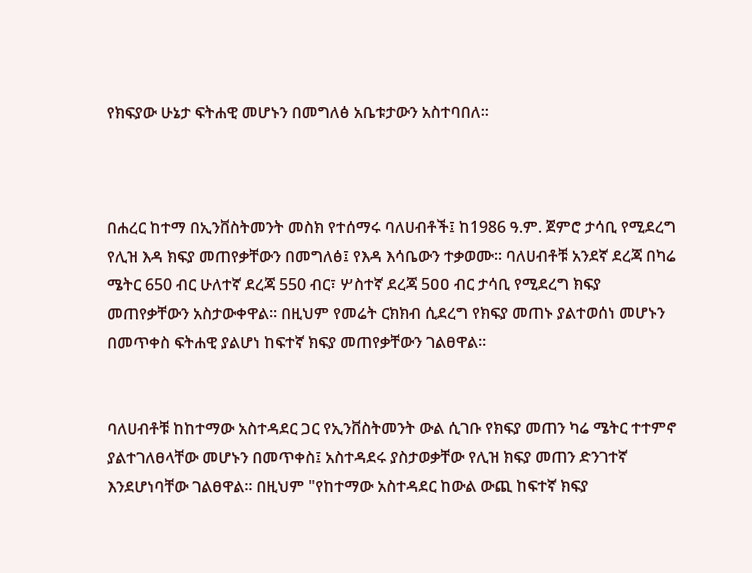የክፍያው ሁኔታ ፍትሐዊ መሆኑን በመግለፅ አቤቱታውን አስተባበለ፡፡



በሐረር ከተማ በኢንቨስትመንት መስክ የተሰማሩ ባለሀብቶች፤ ከ1986 ዓ.ም. ጀምሮ ታሳቢ የሚደረግ የሊዝ እዳ ክፍያ መጠየቃቸውን በመግለፅ፤ የእዳ እሳቤውን ተቃወሙ፡፡ ባለሀብቶቹ አንደኛ ደረጃ በካሬ ሜትር 650 ብር ሁለተኛ ደረጃ 550 ብር፣ ሦስተኛ ደረጃ 5ዐዐ ብር ታሳቢ የሚደረግ ክፍያ መጠየቃቸውን አስታውቀዋል፡፡ በዚህም የመሬት ርክክብ ሲደረግ የክፍያ መጠኑ ያልተወሰነ መሆኑን በመጥቀስ ፍትሐዊ ያልሆነ ከፍተኛ ክፍያ መጠየቃቸውን ገልፀዋል፡፡


ባለሀብቶቹ ከከተማው አስተዳደር ጋር የኢንቨስትመንት ውል ሲገቡ የክፍያ መጠን ካሬ ሜትር ተተምኖ ያልተገለፀላቸው መሆኑን በመጥቀስ፤ አስተዳደሩ ያስታወቃቸው የሊዝ ክፍያ መጠን ድንገተኛ እንደሆነባቸው ገልፀዋል፡፡ በዚህም "የከተማው አስተዳደር ከውል ውጪ ከፍተኛ ክፍያ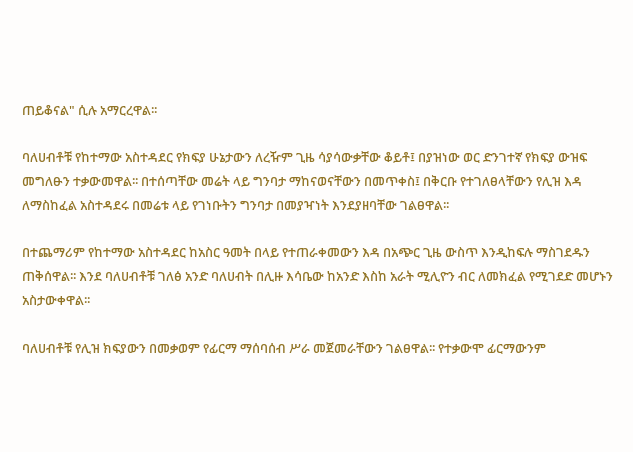ጠይቆናል" ሲሉ አማርረዋል፡፡

ባለሀብቶቹ የከተማው አስተዳደር የክፍያ ሁኔታውን ለረዥም ጊዜ ሳያሳውቃቸው ቆይቶ፤ በያዝነው ወር ድንገተኛ የክፍያ ውዝፍ መግለፁን ተቃውመዋል፡፡ በተሰጣቸው መሬት ላይ ግንባታ ማከናወናቸውን በመጥቀስ፤ በቅርቡ የተገለፀላቸውን የሊዝ እዳ ለማስከፈል አስተዳደሩ በመሬቱ ላይ የገነቡትን ግንባታ በመያዣነት እንደያዘባቸው ገልፀዋል፡፡

በተጨማሪም የከተማው አስተዳደር ከአስር ዓመት በላይ የተጠራቀመውን እዳ በአጭር ጊዜ ውስጥ እንዲከፍሉ ማስገደዱን ጠቅሰዋል፡፡ እንደ ባለሀብቶቹ ገለፅ አንድ ባለሀብት በሊዙ እሳቤው ከአንድ እስከ አራት ሚሊዮን ብር ለመክፈል የሚገደድ መሆኑን አስታውቀዋል፡፡

ባለሀብቶቹ የሊዝ ክፍያውን በመቃወም የፊርማ ማሰባሰብ ሥራ መጀመራቸውን ገልፀዋል፡፡ የተቃውሞ ፊርማውንም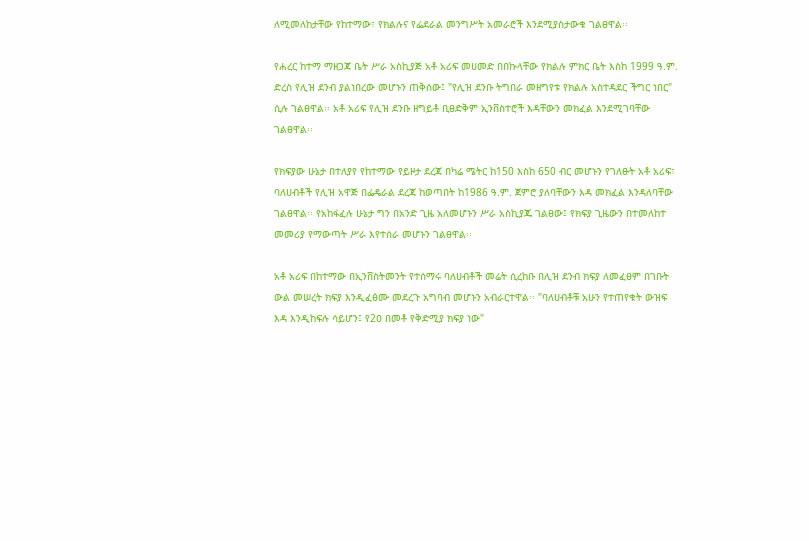ለሚመለከታቸው የከተማው፣ የክልሉና የፌደራል መንግሥት አመራሮች እንደሚያስታውቁ ገልፀዋል፡፡

የሐረር ከተማ ማዘጋጃ ቤት ሥራ አስኪያጅ አቶ አሪፍ መሀመድ በበኩላቸው የክልሉ ምክር ቤት እስከ 1999 ዓ.ም. ድረስ የሊዝ ደንብ ያልነበረው መሆኑን ጠቅሰው፤ "የሊዝ ደንቡ ትግበራ መዘግየቱ የክልሉ አስተዳደር ችግር ነበር" ሲሉ ገልፀዋል፡፡ አቶ አሪፍ የሊዝ ደንቡ ዘግይቶ ቢፀድቅም ኢንቨስተሮች እዳቸውን መክፈል እንደሚገባቸው ገልፀዋል፡፡

የክፍያው ሁኔታ በተለያየ የከተማው የይዞታ ደረጃ በካሬ ሜትር ከ150 እስከ 650 ብር መሆኑን የገለፁት አቶ አሪፍ፣ ባለሀብቶች የሊዝ አዋጅ በፌዴራል ደረጃ ከወጣበት ከ1986 ዓ.ም. ጀምሮ ያለባቸውን እዳ መክፈል እንዳለባቸው ገልፀዋል፡፡ የአከፋፈሉ ሁኔታ ግን በአንድ ጊዜ አለመሆኑን ሥራ አስኪያጁ ገልፀው፤ የክፍያ ጊዜውን በተመለከተ መመሪያ የማውጣት ሥራ እየተሰራ መሆኑን ገልፀዋል፡፡

አቶ አሪፍ በከተማው በኢንቨስትመንት የተሰማሩ ባለሀብቶች መሬት ሲረከቡ በሊዝ ደንብ ክፍያ ለመፈፀም በገቡት ውል መሠረት ክፍያ እንዲፈፅሙ መደረጉ አግባብ መሆኑን አብራርተዋል፡፡ "ባለሀብቶቹ አሁን የተጠየቁት ውዝፍ እዳ እንዲከፍሉ ሳይሆን፤ የ2ዐ በመቶ የቅድሚያ ክፍያ ነው"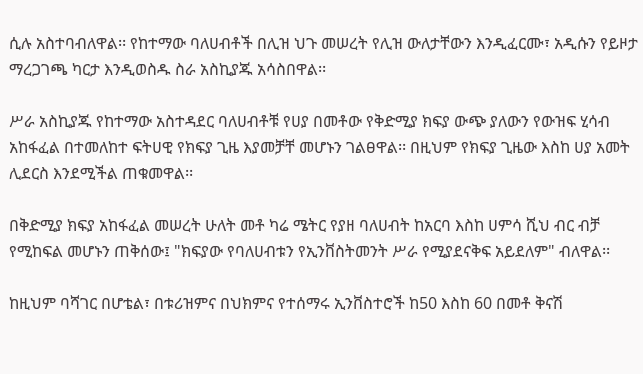ሲሉ አስተባብለዋል፡፡ የከተማው ባለሀብቶች በሊዝ ህጉ መሠረት የሊዝ ውለታቸውን እንዲፈርሙ፣ አዲሱን የይዞታ ማረጋገጫ ካርታ እንዲወስዱ ስራ አስኪያጁ አሳስበዋል፡፡

ሥራ አስኪያጁ የከተማው አስተዳደር ባለሀብቶቹ የሀያ በመቶው የቅድሚያ ክፍያ ውጭ ያለውን የውዝፍ ሂሳብ አከፋፈል በተመለከተ ፍትሀዊ የክፍያ ጊዜ እያመቻቸ መሆኑን ገልፀዋል፡፡ በዚህም የክፍያ ጊዜው እስከ ሀያ አመት ሊደርስ እንደሚችል ጠቁመዋል፡፡

በቅድሚያ ክፍያ አከፋፈል መሠረት ሁለት መቶ ካሬ ሜትር የያዘ ባለሀብት ከአርባ እስከ ሀምሳ ሺህ ብር ብቻ የሚከፍል መሆኑን ጠቅሰው፤ "ክፍያው የባለሀብቱን የኢንቨስትመንት ሥራ የሚያደናቅፍ አይደለም" ብለዋል፡፡

ከዚህም ባሻገር በሆቴል፣ በቱሪዝምና በህክምና የተሰማሩ ኢንቨስተሮች ከ50 እስከ 60 በመቶ ቅናሽ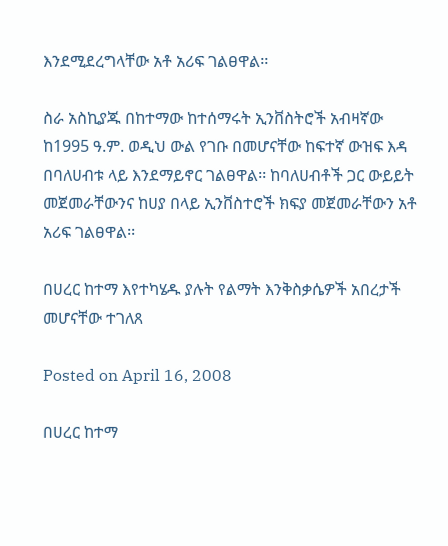እንደሚደረግላቸው አቶ አሪፍ ገልፀዋል፡፡

ስራ አስኪያጁ በከተማው ከተሰማሩት ኢንቨስትሮች አብዛኛው ከ1995 ዓ.ም. ወዲህ ውል የገቡ በመሆናቸው ከፍተኛ ውዝፍ እዳ በባለሀብቱ ላይ እንደማይኖር ገልፀዋል፡፡ ከባለሀብቶች ጋር ውይይት መጀመራቸውንና ከሀያ በላይ ኢንቨስተሮች ክፍያ መጀመራቸውን አቶ አሪፍ ገልፀዋል፡፡

በሀረር ከተማ እየተካሄዱ ያሉት የልማት እንቅስቃሴዎች አበረታች መሆናቸው ተገለጸ

Posted on April 16, 2008

በሀረር ከተማ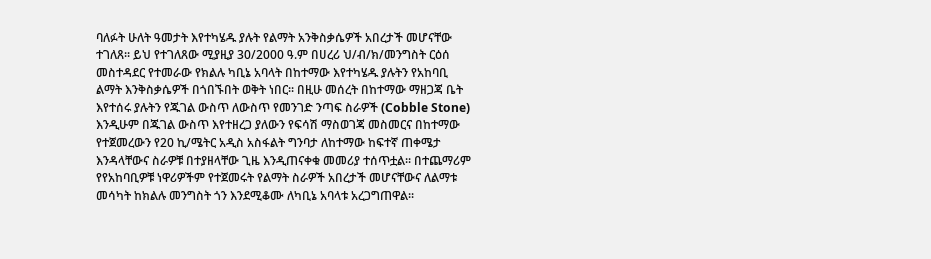ባለፉት ሁለት ዓመታት እየተካሄዱ ያሉት የልማት አንቅስቃሴዎች አበረታች መሆናቸው ተገለጸ፡፡ ይህ የተገለጸው ሚያዚያ 30/2000 ዓ.ም በሀረሪ ህ/ብ/ክ/መንግስት ርዕሰ መስተዳደር የተመራው የክልሉ ካቢኔ አባላት በከተማው እየተካሄዱ ያሉትን የአከባቢ ልማት እንቅስቃሴዎች በጎበኙበት ወቅት ነበር፡፡ በዚሁ መሰረት በከተማው ማዘጋጃ ቤት እየተሰሩ ያሉትን የጁገል ውስጥ ለውስጥ የመንገድ ንጣፍ ስራዎች (Cobble Stone) እንዲሁም በጁገል ውስጥ እየተዘረጋ ያለውን የፍሳሽ ማስወገጃ መስመርና በከተማው የተጀመረውን የ20 ኪ/ሜትር አዲስ አስፋልት ግንባታ ለከተማው ከፍተኛ ጠቀሜታ እንዳላቸውና ስራዎቹ በተያዘላቸው ጊዜ እንዲጠናቀቁ መመሪያ ተሰጥቷል፡፡ በተጨማሪም የየአከባቢዎቹ ነዋሪዎችም የተጀመሩት የልማት ስራዎች አበረታች መሆናቸውና ለልማቱ መሳካት ከክልሉ መንግስት ጎን እንደሚቆሙ ለካቢኔ አባላቱ አረጋግጠዋል፡፡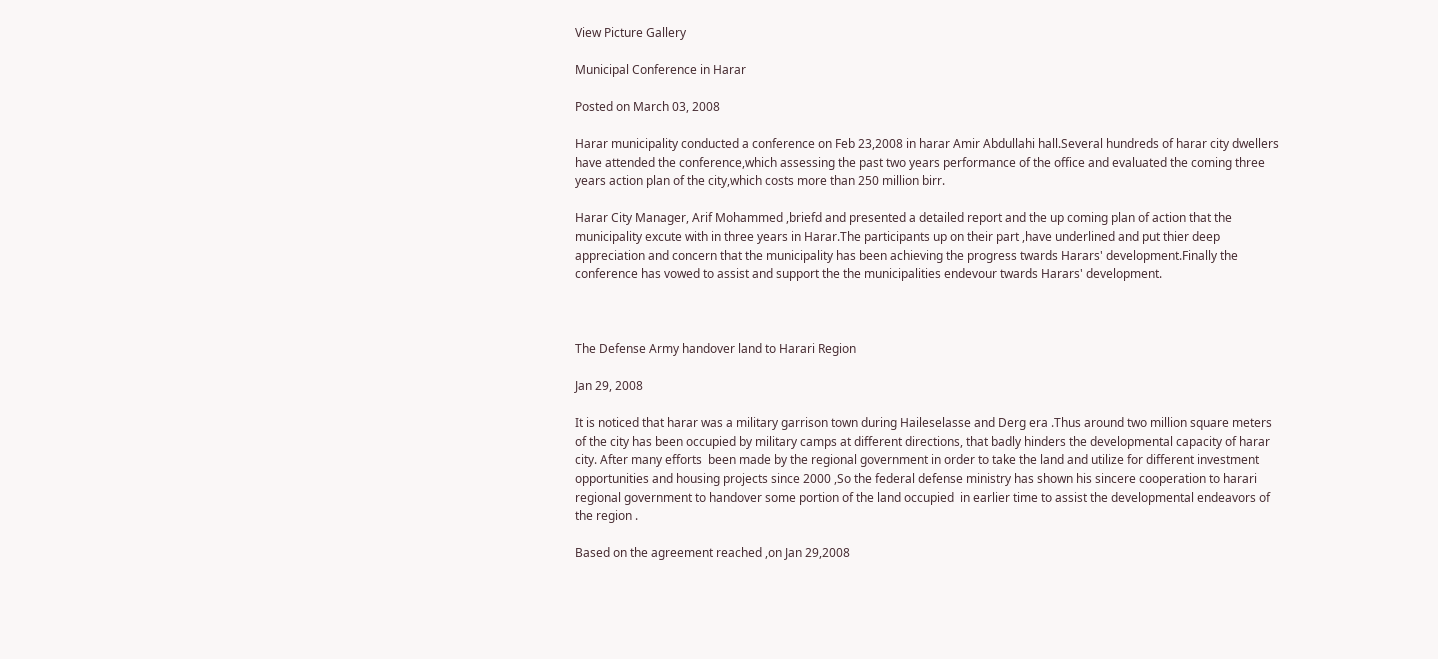View Picture Gallery

Municipal Conference in Harar

Posted on March 03, 2008

Harar municipality conducted a conference on Feb 23,2008 in harar Amir Abdullahi hall.Several hundreds of harar city dwellers have attended the conference,which assessing the past two years performance of the office and evaluated the coming three years action plan of the city,which costs more than 250 million birr.

Harar City Manager, Arif Mohammed ,briefd and presented a detailed report and the up coming plan of action that the  municipality excute with in three years in Harar.The participants up on their part ,have underlined and put thier deep appreciation and concern that the municipality has been achieving the progress twards Harars' development.Finally the conference has vowed to assist and support the the municipalities endevour twards Harars' development.



The Defense Army handover land to Harari Region

Jan 29, 2008

It is noticed that harar was a military garrison town during Haileselasse and Derg era .Thus around two million square meters of the city has been occupied by military camps at different directions, that badly hinders the developmental capacity of harar city. After many efforts  been made by the regional government in order to take the land and utilize for different investment opportunities and housing projects since 2000 ,So the federal defense ministry has shown his sincere cooperation to harari regional government to handover some portion of the land occupied  in earlier time to assist the developmental endeavors of the region .

Based on the agreement reached ,on Jan 29,2008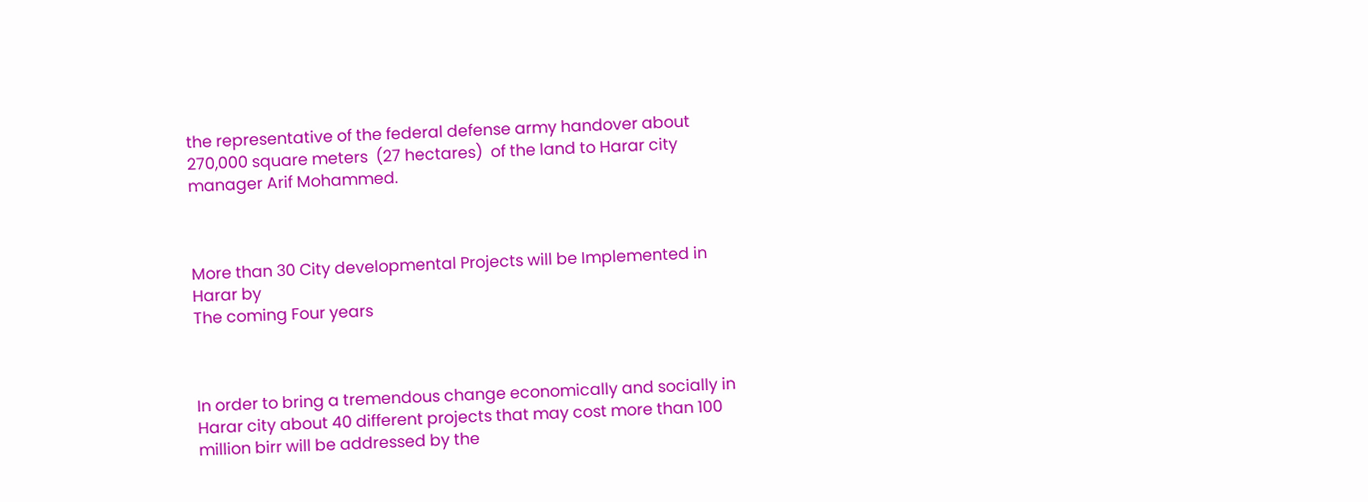the representative of the federal defense army handover about 270,000 square meters  (27 hectares)  of the land to Harar city manager Arif Mohammed.



More than 30 City developmental Projects will be Implemented in Harar by
The coming Four years



In order to bring a tremendous change economically and socially in Harar city about 40 different projects that may cost more than 100 million birr will be addressed by the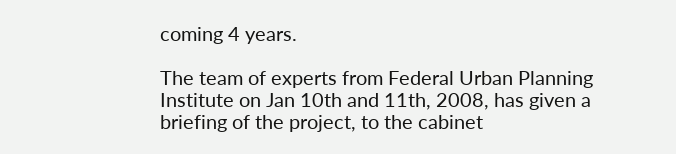coming 4 years.

The team of experts from Federal Urban Planning Institute on Jan 10th and 11th, 2008, has given a briefing of the project, to the cabinet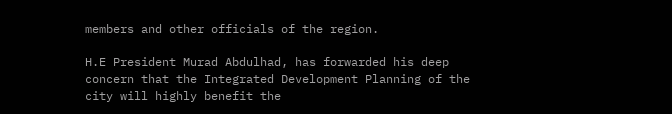members and other officials of the region.

H.E President Murad Abdulhad, has forwarded his deep concern that the Integrated Development Planning of the city will highly benefit the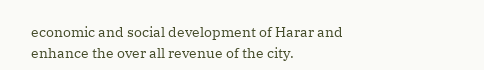economic and social development of Harar and enhance the over all revenue of the city.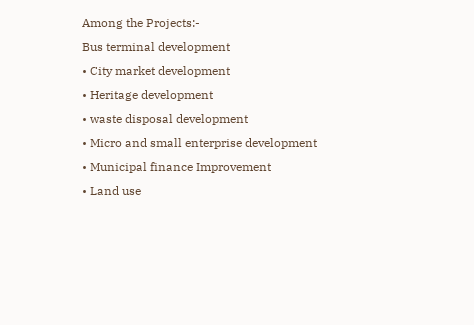Among the Projects:-
Bus terminal development
• City market development
• Heritage development
• waste disposal development
• Micro and small enterprise development
• Municipal finance Improvement
• Land use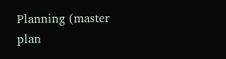Planning (master plan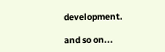development.

and so on...